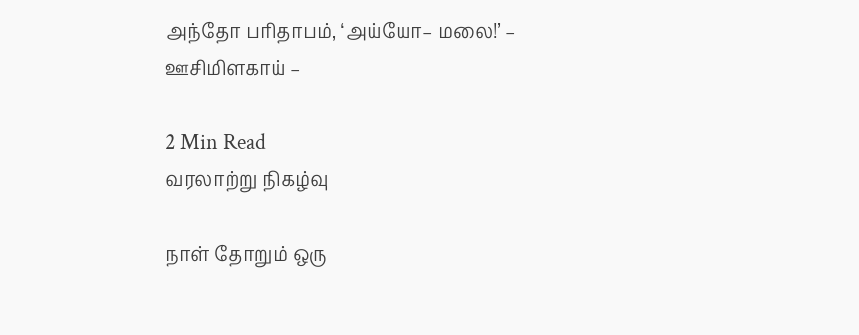அந்தோ பரிதாபம், ‘அய்யோ– மலை!’ – ஊசிமிளகாய் –

2 Min Read
வரலாற்று நிகழ்வு

நாள் தோறும் ஒரு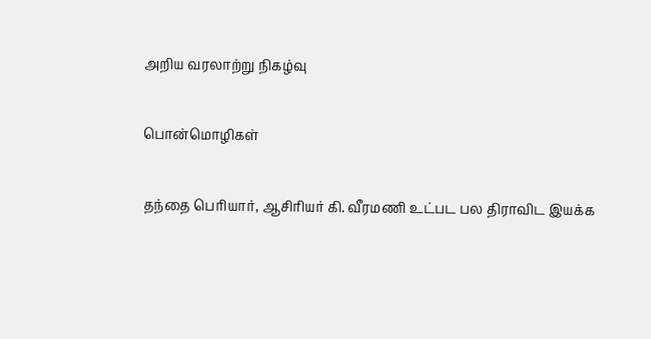அறிய வரலாற்று நிகழ்வு

பொன்மொழிகள்

தந்தை பெரியார், ஆசிரியர் கி. வீரமணி உட்பட பல திராவிட இயக்க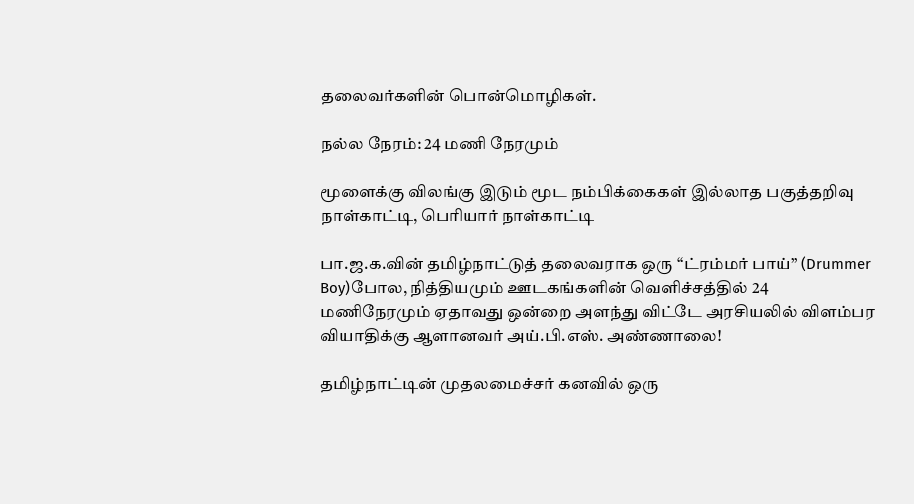தலைவர்களின் பொன்மொழிகள்.

நல்ல நேரம்: 24 மணி நேரமும்

மூளைக்கு விலங்கு இடும் மூட நம்பிக்கைகள் இல்லாத பகுத்தறிவு நாள்காட்டி, பெரியார் நாள்காட்டி

பா.ஜ.க.வின் தமிழ்நாட்டுத் தலைவராக ஒரு ‘‘ட்ரம்மர் பாய்’’ (Drummer Boy)போல, நித்தியமும் ஊடகங்களின் வெளிச்சத்தில் 24 மணிநேரமும் ஏதாவது ஒன்றை அளந்து விட்டே அரசியலில் விளம்பர வியாதிக்கு ஆளானவர் அய்.பி.எஸ். அண்ணாலை!

தமிழ்நாட்டின் முதலமைச்சர் கனவில் ஒரு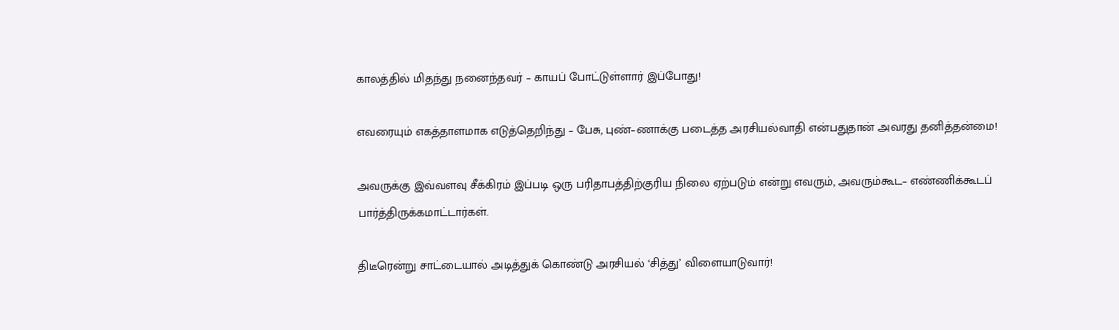காலத்தில் மிதந்து நனைந்தவர் – காயப் போட்டுள்ளார் இப்போது!

எவரையும் எகத்தாளமாக எடுத்தெறிந்து – பேசு, புண்–ணாக்கு படைத்த அரசியல்வாதி என்பதுதான் அவரது தனித்தன்மை!

அவருக்கு இவ்வளவு சீக்கிரம் இப்படி ஒரு பரிதாபத்திற்குரிய நிலை ஏற்படும் என்று எவரும், அவரும்கூட– எண்ணிக்கூடப் பார்த்திருக்கமாட்டார்கள்.

திடீரென்று சாட்டையால் அடித்துக் கொண்டு அரசியல் ‘சித்து’ விளையாடுவார்!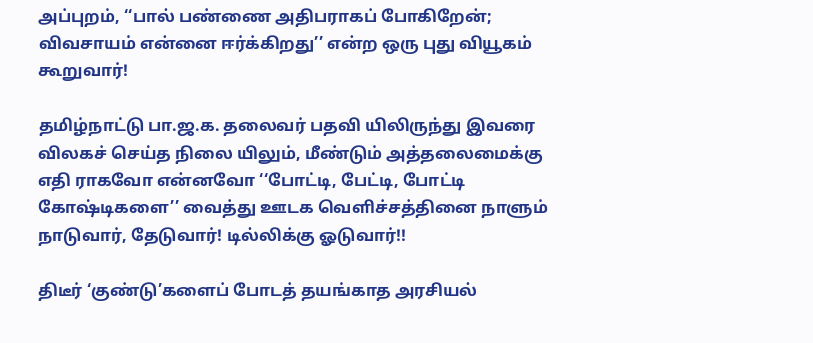அப்புறம், ‘‘பால் பண்ணை அதிபராகப் போகிறேன்; விவசாயம் என்னை ஈர்க்கிறது’’ என்ற ஒரு புது வியூகம் கூறுவார்!

தமிழ்நாட்டு பா.ஜ.க. தலைவர் பதவி யிலிருந்து இவரை விலகச் செய்த நிலை யிலும், மீண்டும் அத்தலைமைக்கு எதி ராகவோ என்னவோ ‘‘போட்டி, பேட்டி, போட்டி கோஷ்டிகளை’’ வைத்து ஊடக வெளிச்சத்தினை நாளும் நாடுவார், தேடுவார்! டில்லிக்கு ஓடுவார்!!

திடீர் ‘குண்டு’களைப் போடத் தயங்காத அரசியல்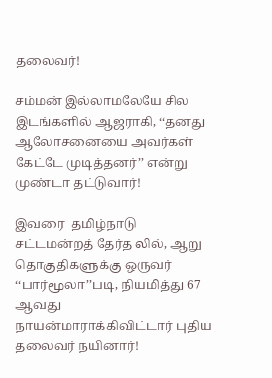தலைவர்!

சம்மன் இல்லாமலேயே சில இடங்களில் ஆஜராகி, ‘‘தனது ஆலோசனையை அவர்கள் கேட்டே முடித்தனர்’’ என்று முண்டா தட்டுவார்!

இவரை  தமிழ்நாடு சட்டமன்றத் தேர்த லில், ஆறு தொகுதிகளுக்கு ஒருவர் ‘‘பார்மூலா’’படி, நியமித்து 67 ஆவது நாயன்மாராக்கிவிட்டார் புதிய தலைவர் நயினார்!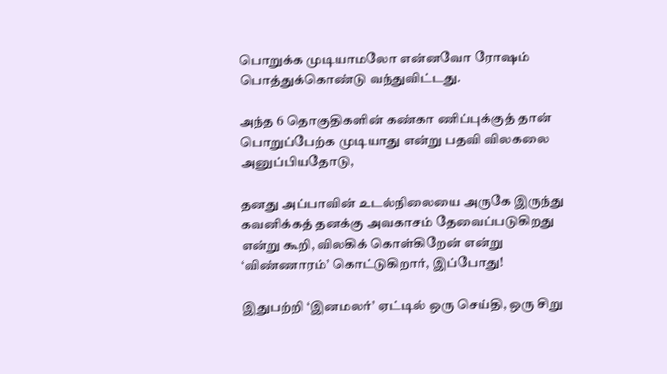பொறுக்க முடியாமலோ என்னவோ ரோஷம் பொத்துக்கொண்டு வந்துவிட்டது.

அந்த 6 தொகுதிகளின் கண்கா ணிப்புக்குத் தான் பொறுப்பேற்க முடியாது என்று பதவி விலகலை அனுப்பியதோடு,

தனது அப்பாவின் உடல்நிலையை அருகே இருந்து கவனிக்கத் தனக்கு அவகாசம் தேவைப்படுகிறது என்று கூறி, விலகிக் கொள்கிறேன் என்று ‘விண்ணாரம்’ கொட்டுகிறார், இப்போது!

இதுபற்றி ‘இனமலர்’ ஏட்டில் ஒரு செய்தி, ஒரு சிறு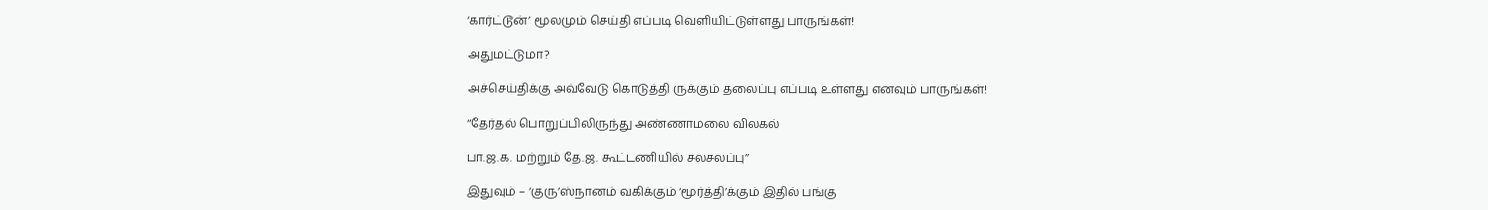‘கார்ட்டூன்’ மூலமும் செய்தி எப்படி வெளியிட்டுள்ளது பாருங்கள்!

அதுமட்டுமா?

அச்செய்திக்கு அவ்வேடு கொடுத்தி ருக்கும் தலைப்பு எப்படி உள்ளது எனவும் பாருங்கள்!

‘‘தேர்தல் பொறுப்பிலிருந்து அண்ணாமலை விலகல்

பா.ஜ.க. மற்றும் தே.ஜ. கூட்டணியில் சலசலப்பு’’

இதுவும் – ‘குரு’ஸ்நானம் வகிக்கும் ‘மூர்த்தி’க்கும் இதில் பங்கு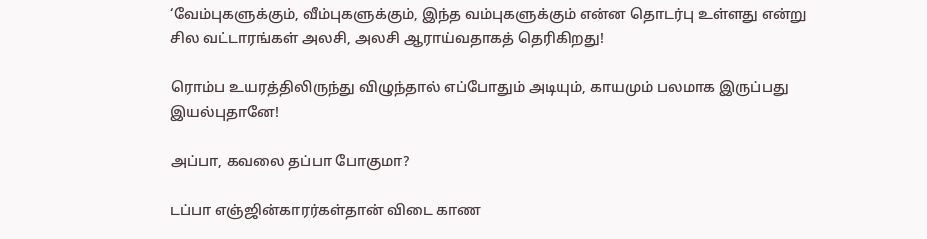‘வேம்புகளுக்கும், வீம்புகளுக்கும், இந்த வம்புகளுக்கும் என்ன தொடர்பு உள்ளது என்று சில வட்டாரங்கள் அலசி, அலசி ஆராய்வதாகத் தெரிகிறது!

ரொம்ப உயரத்திலிருந்து விழுந்தால் எப்போதும் அடியும், காயமும் பலமாக இருப்பது இயல்புதானே!

அப்பா, கவலை தப்பா போகுமா?

டப்பா எஞ்ஜின்காரர்கள்தான் விடை காண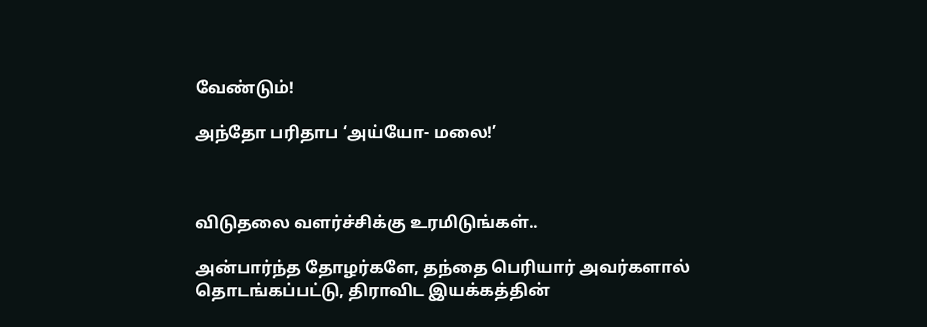வேண்டும்!

அந்தோ பரிதாப ‘அய்யோ- மலை!’



விடுதலை வளர்ச்சிக்கு உரமிடுங்கள்..

அன்பார்ந்த தோழர்களே, தந்தை பெரியார் அவர்களால் தொடங்கப்பட்டு, திராவிட இயக்கத்தின்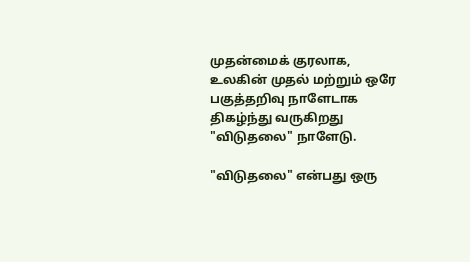முதன்மைக் குரலாக, உலகின் முதல் மற்றும் ஒரே பகுத்தறிவு நாளேடாக திகழ்ந்து வருகிறது "விடுதலை" நாளேடு.

"விடுதலை" என்பது ஒரு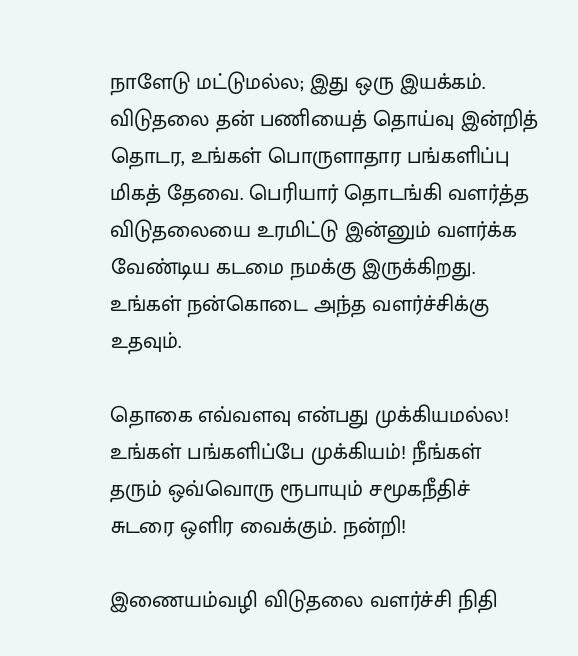நாளேடு மட்டுமல்ல; இது ஒரு இயக்கம். விடுதலை தன் பணியைத் தொய்வு இன்றித் தொடர, உங்கள் பொருளாதார பங்களிப்பு மிகத் தேவை. பெரியார் தொடங்கி வளர்த்த விடுதலையை உரமிட்டு இன்னும் வளர்க்க வேண்டிய கடமை நமக்கு இருக்கிறது. உங்கள் நன்கொடை அந்த வளர்ச்சிக்கு உதவும்.

தொகை எவ்வளவு என்பது முக்கியமல்ல! உங்கள் பங்களிப்பே முக்கியம்! நீங்கள் தரும் ஒவ்வொரு ரூபாயும் சமூகநீதிச் சுடரை ஒளிர வைக்கும். நன்றி!

இணையம்வழி விடுதலை வளர்ச்சி நிதி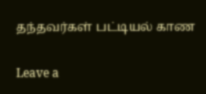தந்தவர்கள் பட்டியல் காண

Leave a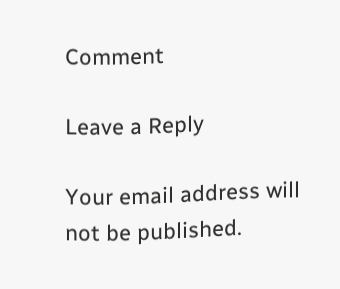Comment

Leave a Reply

Your email address will not be published.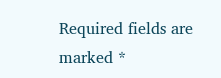Required fields are marked *